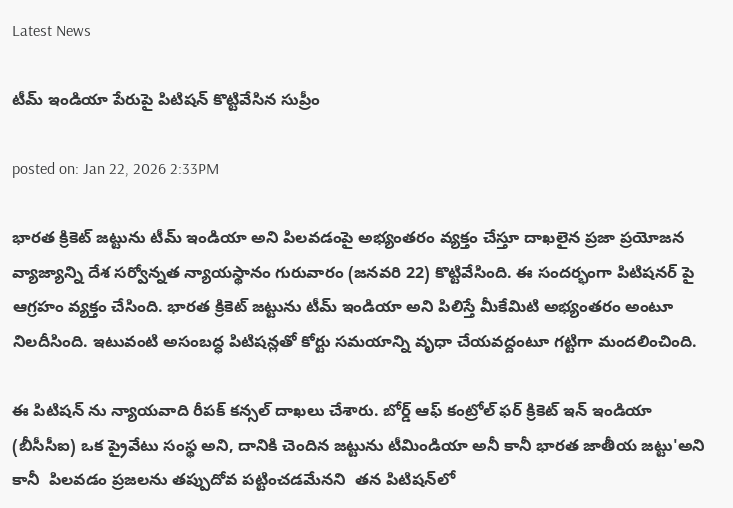Latest News

టీమ్ ఇండియా పేరుపై పిటిషన్ కొట్టివేసిన సుప్రీం

posted on: Jan 22, 2026 2:33PM

భారత క్రికెట్ జట్టును టీమ్ ఇండియా అని పిలవడంపై అభ్యంతరం వ్యక్తం చేస్తూ దాఖలైన ప్రజా ప్రయోజన వ్యాజ్యాన్ని దేశ సర్వోన్నత న్యాయస్థానం గురువారం (జనవరి 22) కొట్టివేసింది. ఈ సందర్భంగా పిటిషనర్ పై ఆగ్రహం వ్యక్తం చేసింది. భారత క్రికెట్ జట్టును టీమ్ ఇండియా అని పిలిస్తే మీకేమిటి అభ్యంతరం అంటూ నిలదీసింది. ఇటువంటి అసంబద్ధ పిటిషన్లతో కోర్టు సమయాన్ని వృధా చేయవద్దంటూ గట్టిగా మందలించింది.

ఈ పిటిషన్ ను న్యాయవాది రీపక్ కన్సల్ దాఖలు చేశారు. బోర్డ్ ఆఫ్ కంట్రోల్ ఫర్ క్రికెట్ ఇన్ ఇండియా (బీసీసీఐ) ఒక ప్రైవేటు సంస్థ అని, దానికి చెందిన జట్టును టీమిండియా అనీ కానీ భారత జాతీయ జట్టు'అని కానీ  పిలవడం ప్రజలను తప్పుదోవ పట్టించడమేనని  తన పిటిషన్‌లో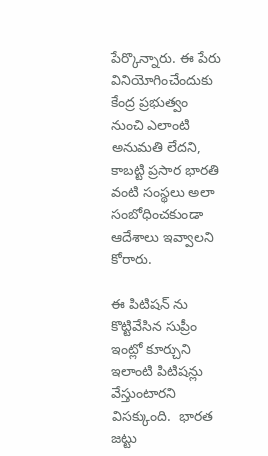పేర్కొన్నారు. ఈ పేరు వినియోగించేందుకు కేంద్ర ప్రభుత్వం నుంచి ఎలాంటి అనుమతి లేదని, కాబట్టి ప్రసార భారతి వంటి సంస్థలు అలా సంబోధించకుండా ఆదేశాలు ఇవ్వాలని కోరారు.

ఈ పిటిషన్ ను కొట్టివేసిన సుప్రీం ఇంట్లో కూర్చుని ఇలాంటి పిటిషన్లు వేస్తుంటారని విసక్కుంది.  భారత జట్టు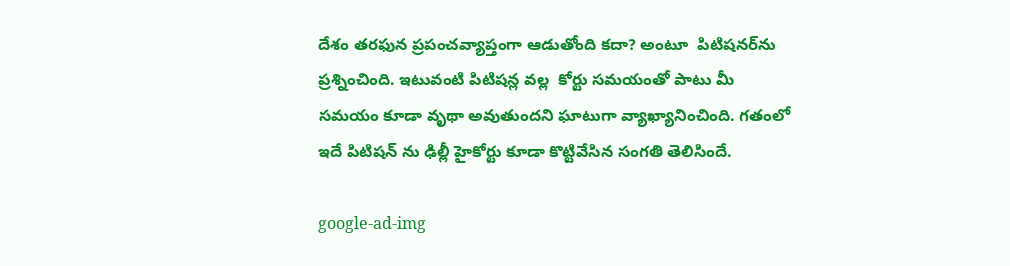దేశం తరఫున ప్రపంచవ్యాప్తంగా ఆడుతోంది కదా? అంటూ  పిటిషనర్‌ను ప్రశ్నించింది. ఇటువంటి పిటిషన్ల వల్ల  కోర్టు సమయంతో పాటు మీ సమయం కూడా వృథా అవుతుందని ఘాటుగా వ్యాఖ్యానించింది. గతంలో ఇదే పిటిషన్ ను ఢిల్లీ హైకోర్టు కూడా కొట్టివేసిన సంగతి తెలిసిందే.

google-ad-img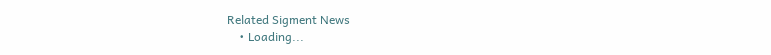Related Sigment News
    • Loading...